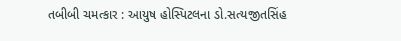તબીબી ચમત્કાર : આયુષ હોસ્પિટલના ડો.સત્યજીતસિંહ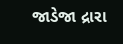જાડેજા દ્રારા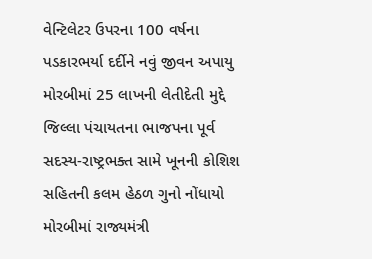વેન્ટિલેટર ઉપરના 100 વર્ષના પડકારભર્યા દર્દીને નવું જીવન અપાયુ મોરબીમાં 25 લાખની લેતીદેતી મુદ્દે જિલ્લા પંચાયતના ભાજપના પૂર્વ સદસ્ય-રાષ્ટ્રભક્ત સામે ખૂનની કોશિશ સહિતની કલમ હેઠળ ગુનો નોંધાયો મોરબીમાં રાજ્યમંત્રી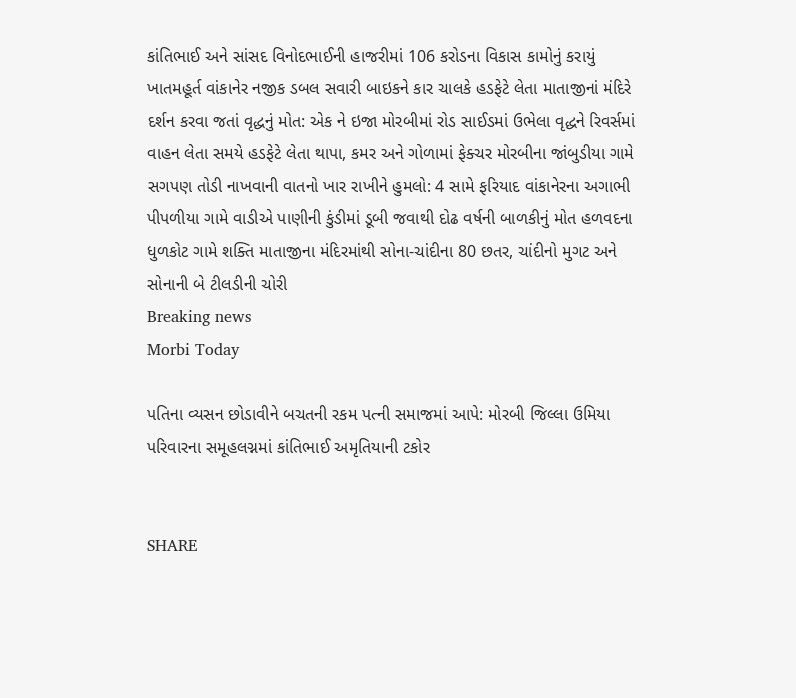કાંતિભાઈ અને સાંસદ વિનોદભાઈની હાજરીમાં 106 કરોડના વિકાસ કામોનું કરાયું ખાતમહૂર્ત વાંકાનેર નજીક ડબલ સવારી બાઇકને કાર ચાલકે હડફેટે લેતા માતાજીનાં મંદિરે દર્શન કરવા જતાં વૃદ્ધનું મોત: એક ને ઇજા મોરબીમાં રોડ સાઈડમાં ઉભેલા વૃદ્ધને રિવર્સમાં વાહન લેતા સમયે હડફેટે લેતા થાપા, કમર અને ગોળામાં ફેક્ચર મોરબીના જાંબુડીયા ગામે સગપણ તોડી નાખવાની વાતનો ખાર રાખીને હુમલો: 4 સામે ફરિયાદ વાંકાનેરના અગાભી પીપળીયા ગામે વાડીએ પાણીની કુંડીમાં ડૂબી જવાથી દોઢ વર્ષની બાળકીનું મોત હળવદના ધુળકોટ ગામે શક્તિ માતાજીના મંદિરમાંથી સોના-ચાંદીના 80 છતર, ચાંદીનો મુગટ અને સોનાની બે ટીલડીની ચોરી
Breaking news
Morbi Today

પતિના વ્યસન છોડાવીને બચતની રકમ પત્ની સમાજમાં આપે: મોરબી જિલ્લા ઉમિયા પરિવારના સમૂહલગ્નમાં કાંતિભાઈ અમૃતિયાની ટકોર


SHARE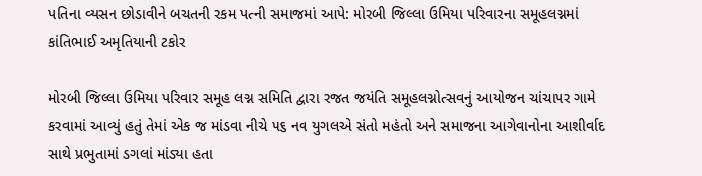પતિના વ્યસન છોડાવીને બચતની રકમ પત્ની સમાજમાં આપે: મોરબી જિલ્લા ઉમિયા પરિવારના સમૂહલગ્નમાં કાંતિભાઈ અમૃતિયાની ટકોર

મોરબી જિલ્લા ઉમિયા પરિવાર સમૂહ લગ્ન સમિતિ દ્વારા રજત જયંતિ સમૂહલગ્નોત્સવનું આયોજન ચાંચાપર ગામે કરવામાં આવ્યું હતું તેમાં એક જ માંડવા નીચે ૫૬ નવ યુગલએ સંતો મહંતો અને સમાજના આગેવાનોના આશીર્વાદ સાથે પ્રભુતામાં ડગલાં માંડ્યા હતા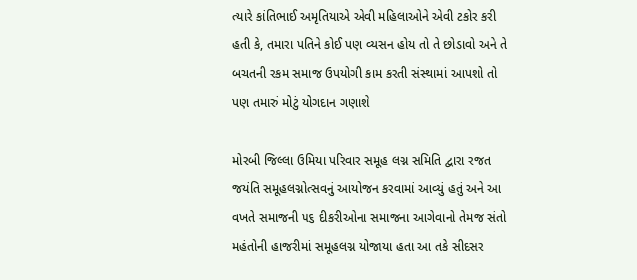ત્યારે કાંતિભાઈ અમૃતિયાએ એવી મહિલાઓને એવી ટકોર કરી હતી કે, તમારા પતિને કોઈ પણ વ્યસન હોય તો તે છોડાવો અને તે બચતની રકમ સમાજ ઉપયોગી કામ કરતી સંસ્થામાં આપશો તો પણ તમારું મોટું યોગદાન ગણાશે

મોરબી જિલ્લા ઉમિયા પરિવાર સમૂહ લગ્ન સમિતિ દ્વારા રજત જયંતિ સમૂહલગ્નોત્સવનું આયોજન કરવામાં આવ્યું હતું અને આ વખતે સમાજની ૫૬ દીકરીઓના સમાજના આગેવાનો તેમજ સંતો મહંતોની હાજરીમાં સમૂહલગ્ન યોજાયા હતા આ તકે સીદસર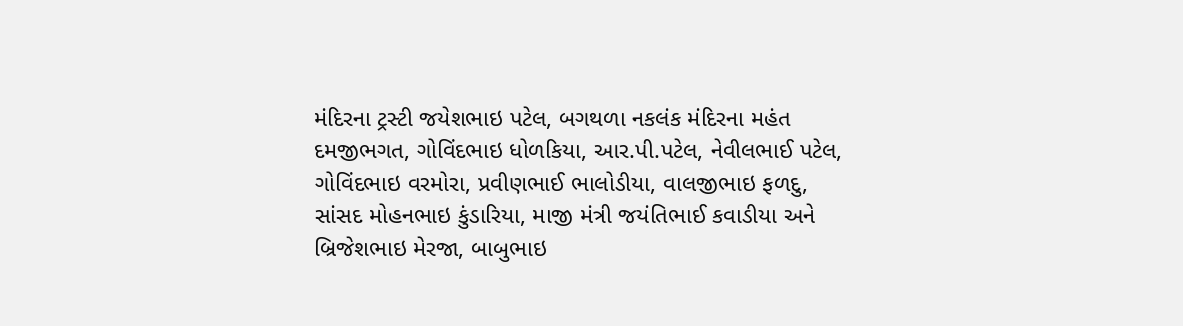મંદિરના ટ્રસ્ટી જયેશભાઇ પટેલ, બગથળા નકલંક મંદિરના મહંત દમજીભગત, ગોવિંદભાઇ ધોળકિયા, આર.પી.પટેલ, નેવીલભાઈ પટેલ, ગોવિંદભાઇ વરમોરા, પ્રવીણભાઈ ભાલોડીયા, વાલજીભાઇ ફળદુ, સાંસદ મોહનભાઇ કુંડારિયા, માજી મંત્રી જયંતિભાઈ કવાડીયા અને બ્રિજેશભાઇ મેરજા, બાબુભાઇ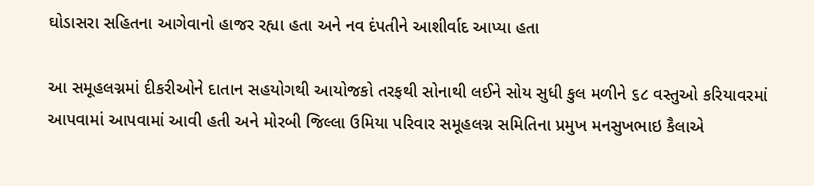ઘોડાસરા સહિતના આગેવાનો હાજર રહ્યા હતા અને નવ દંપતીને આશીર્વાદ આપ્યા હતા

આ સમૂહલગ્નમાં દીકરીઓને દાતાન સહયોગથી આયોજકો તરફથી સોનાથી લઈને સોય સુધી કુલ મળીને ૬૮ વસ્તુઓ કરિયાવરમાં આપવામાં આપવામાં આવી હતી અને મોરબી જિલ્લા ઉમિયા પરિવાર સમૂહલગ્ન સમિતિના પ્રમુખ મનસુખભાઇ કૈલાએ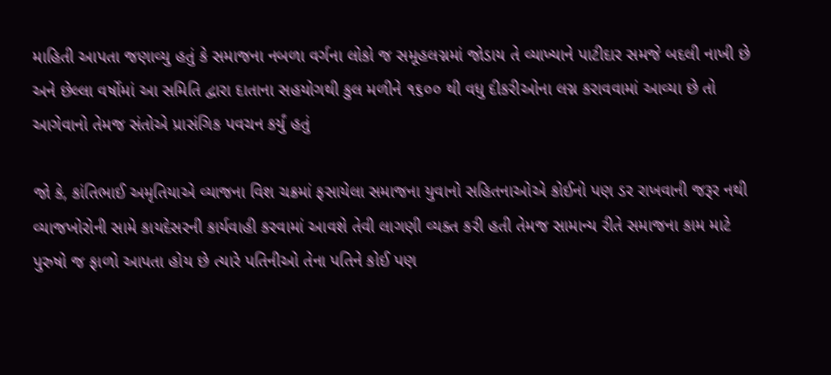માહિતી આપતા જણાવ્યુ હતું કે સમાજના નબળા વર્ગના લોકો જ સમૂહલગ્નમાં જોડાય તે વ્યાખ્યાને પાટીદાર સમજે બદલી નાખી છે અને છેલ્લા વર્ષોમાં આ સમિતિ દ્વારા દાતાના સહયોગથી કુલ મળીને ૧૬૦૦ થી વધુ દીકરીઓના લગ્ન કરાવવામાં આવ્યા છે તો આગેવાનો તેમજ સંતોએ પ્રાસંગિક પવચન કર્યું હતું

જો કે, કાંતિભાઈ અમૃતિયાએ વ્યાજના વિશ ચક્રમાં ફસાયેલા સમાજના યુવાનો સહિતનાઓએ કોઈનો પણ ડર રાખવાની જરૂર નથી વ્યાજખોરોની સામે કાયદેસરની કાર્યવાહી કરવામાં આવશે તેવી લાગણી વ્યક્ત કરી હતી તેમજ સામાન્ય રીતે સમાજના કામ માટે પુરુષો જ ફાળો આપતા હોય છે ત્યારે પતિનીઓ તેના પતિને કોઈ પણ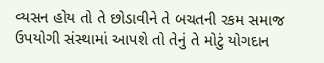વ્યસન હોય તો તે છોડાવીને તે બચતની રકમ સમાજ ઉપયોગી સંસ્થામાં આપશે તો તેનું તે મોટું યોગદાન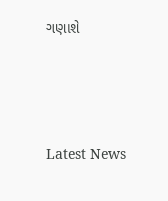ગણાશે






Latest News